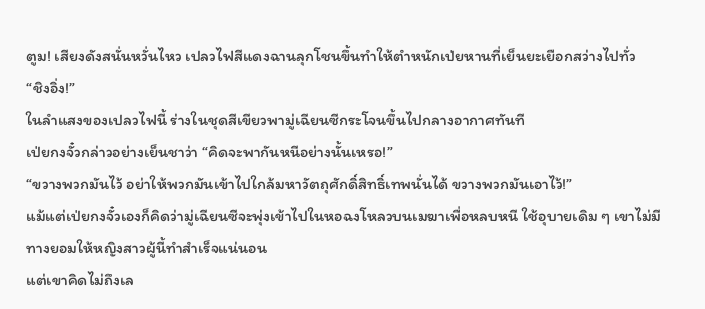ตูม! เสียงดังสนั่นหวั่นไหว เปลวไฟสีแดงฉานลุกโชนขึ้นทำให้ตำหนักเป่ยหานที่เย็นยะเยือกสว่างไปทั่ว
“ชิงอิ่ง!”
ในลำแสงของเปลวไฟนี้ ร่างในชุดสีเขียวพามู่เฉียนซีกระโจนขึ้นไปกลางอากาศทันที
เป่ยกงจั๋วกล่าวอย่างเย็นชาว่า “คิดจะพากันหนีอย่างนั้นเหรอ!”
“ขวางพวกมันไว้ อย่าให้พวกมันเข้าไปใกล้มหาวัตถุศักดิ์สิทธิ์เทพนั่นได้ ขวางพวกมันเอาไว้!”
แม้แต่เป่ยกงจั๋วเองก็คิดว่ามู่เฉียนซีจะพุ่งเข้าไปในหอฉงโหลวบนเมฆาเพื่อหลบหนี ใช้อุบายเดิม ๆ เขาไม่มีทางยอมให้หญิงสาวผู้นี้ทำสำเร็จแน่นอน
แต่เขาคิดไม่ถึงเล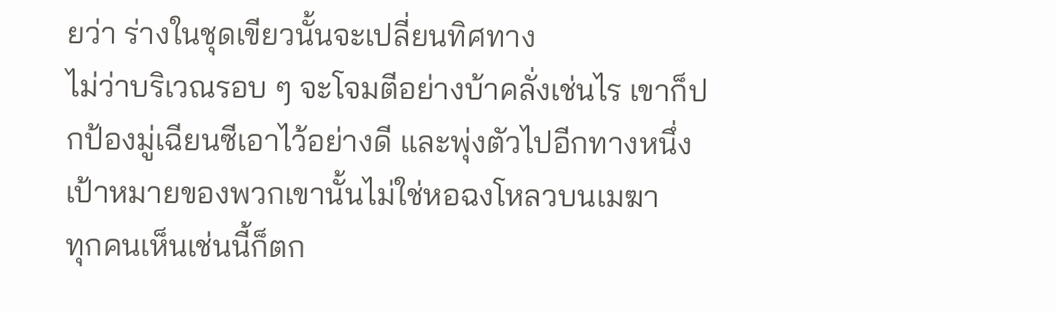ยว่า ร่างในชุดเขียวนั้นจะเปลี่ยนทิศทาง
ไม่ว่าบริเวณรอบ ๆ จะโจมตีอย่างบ้าคลั่งเช่นไร เขาก็ปกป้องมู่เฉียนซีเอาไว้อย่างดี และพุ่งตัวไปอีกทางหนึ่ง
เป้าหมายของพวกเขานั้นไม่ใช่หอฉงโหลวบนเมฆา
ทุกคนเห็นเช่นนี้ก็ตก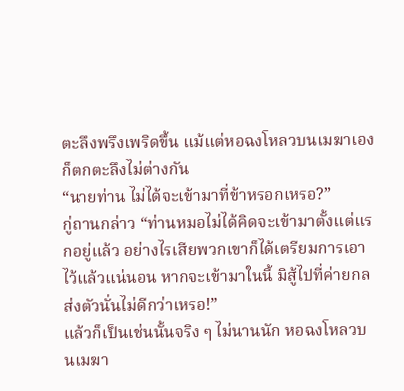ตะลึงพรึงเพริดขึ้น แม้แต่หอฉงโหลวบนเมฆาเองก็ตกตะลึงไม่ต่างกัน
“นายท่าน ไม่ได้จะเข้ามาที่ข้าหรอกเหรอ?”
กู่ถานกล่าว “ท่านหมอไม่ได้คิดจะเข้ามาตั้งแต่แรกอยู่แล้ว อย่างไรเสียพวกเขาก็ได้เตรียมการเอาไว้แล้วแน่นอน หากจะเข้ามาในนี้ มิสู้ไปที่ค่ายกลส่งตัวนั่นไม่ดีกว่าเหรอ!”
แล้วก็เป็นเช่นนั้นจริง ๆ ไม่นานนัก หอฉงโหลวบนเมฆา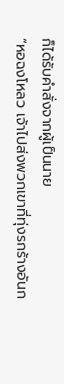ก็ได้รับคำสั่งจากผู้เป็นนาย
“หอฉงโหลว เจ้าไปส่งพวกเขาที่ทุ่งรกร้างอันก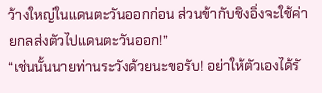ว้างใหญ่ในแดนตะวันออกก่อน ส่วนข้ากับชิงอิ่งจะใช้ค่ายกลส่งตัวไปแดนตะวันออก!”
“เช่นนั้นนายท่านระวังด้วยนะขอรับ! อย่าให้ตัวเองได้รั